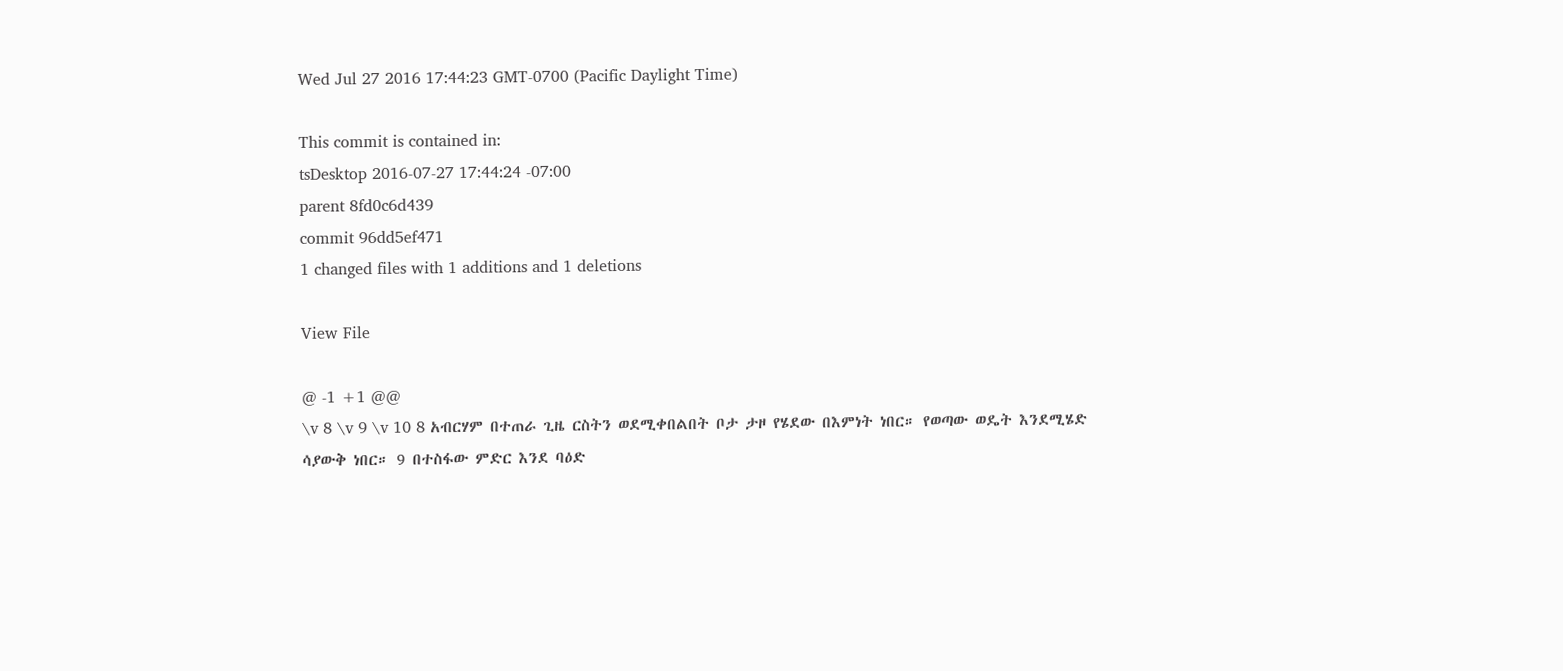Wed Jul 27 2016 17:44:23 GMT-0700 (Pacific Daylight Time)

This commit is contained in:
tsDesktop 2016-07-27 17:44:24 -07:00
parent 8fd0c6d439
commit 96dd5ef471
1 changed files with 1 additions and 1 deletions

View File

@ -1 +1 @@
\v 8 \v 9 \v 10 8 አብርሃም በተጠራ ጊዜ ርስትን ወደሚቀበልበት ቦታ ታዞ የሄደው በእምነት ነበር። የወጣው ወዴት እንደሚሄድ ሳያውቅ ነበር። 9 በተስፋው ምድር እንደ ባዕድ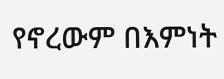የኖረውም በእምነት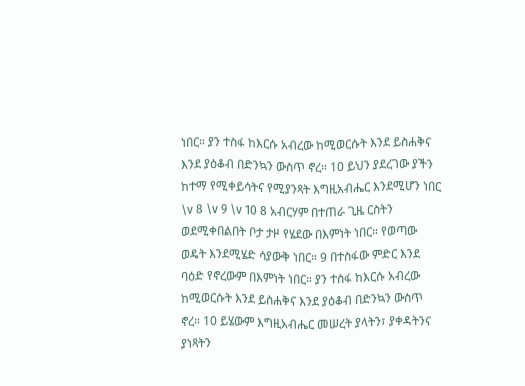ነበር። ያን ተስፋ ከእርሱ አብረው ከሚወርሱት እንደ ይስሐቅና እንደ ያዕቆብ በድንኳን ውስጥ ኖረ። 10 ይህን ያደረገው ያችን ከተማ የሚቀይሳትና የሚያንጻት እግዚአብሔር እንደሚሆን ነበር
\v 8 \v 9 \v 10 8 አብርሃም በተጠራ ጊዜ ርስትን ወደሚቀበልበት ቦታ ታዞ የሄደው በእምነት ነበር። የወጣው ወዴት እንደሚሄድ ሳያውቅ ነበር። 9 በተስፋው ምድር እንደ ባዕድ የኖረውም በእምነት ነበር። ያን ተስፋ ከእርሱ አብረው ከሚወርሱት እንደ ይስሐቅና እንደ ያዕቆብ በድንኳን ውስጥ ኖረ። 10 ይሄውም እግዚአብሔር መሠረት ያላትን፣ ያቀዳትንና ያነጻትን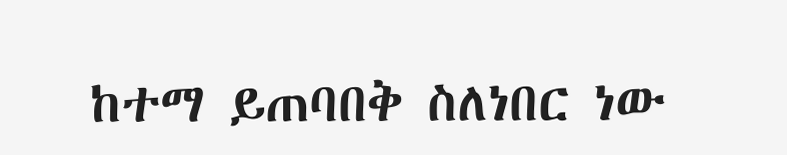ከተማ ይጠባበቅ ስለነበር ነው